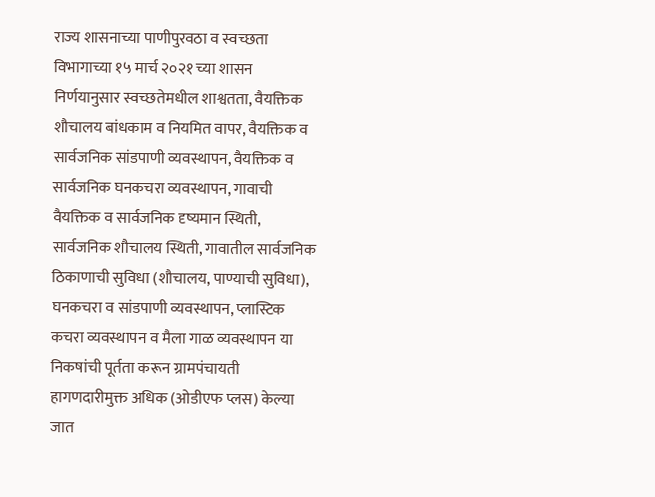राज्य शासनाच्या पाणीपुरवठा व स्वच्छता विभागाच्या १५ मार्च २०२१ च्या शासन निर्णयानुसार स्वच्छतेमधील शाश्वतता, वैयक्तिक शौचालय बांधकाम व नियमित वापर, वैयक्तिक व सार्वजनिक सांडपाणी व्यवस्थापन, वैयक्तिक व सार्वजनिक घनकचरा व्यवस्थापन, गावाची वैयक्तिक व सार्वजनिक दृष्यमान स्थिती, सार्वजनिक शौचालय स्थिती, गावातील सार्वजनिक ठिकाणाची सुविधा (शौचालय, पाण्याची सुविधा), घनकचरा व सांडपाणी व्यवस्थापन, प्लास्टिक कचरा व्यवस्थापन व मैला गाळ व्यवस्थापन या निकषांची पूर्तता करून ग्रामपंचायती हागणदारीमुक्त अधिक (ओडीएफ प्लस) केल्या जात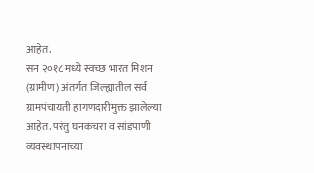आहेत.
सन २०१८ मध्ये स्वच्छ भारत मिशन (ग्रामीण) अंतर्गत जिल्ह्यातील सर्व ग्रामपंचायती हागणदारीमुक्त झालेल्या आहेत. परंतु घनकचरा व सांडपाणी व्यवस्थापनाच्या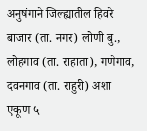अनुषंगाने जिल्ह्यातील हिवरे बाजार (ता. नगर) लोणी बु., लोहगाव (ता. राहाता), गणेगाव, दवनगाव (ता. राहुरी) अशा एकूण ५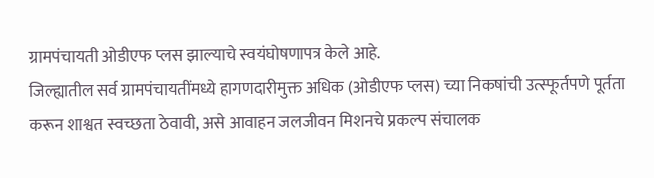ग्रामपंचायती ओडीएफ प्लस झाल्याचे स्वयंघोषणापत्र केले आहे.
जिल्ह्यातील सर्व ग्रामपंचायतींमध्ये हागणदारीमुक्त अधिक (ओडीएफ प्लस) च्या निकषांची उत्स्फूर्तपणे पूर्तता करून शाश्वत स्वच्छता ठेवावी, असे आवाहन जलजीवन मिशनचे प्रकल्प संचालक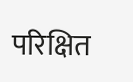परिक्षित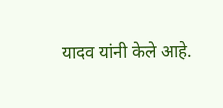यादव यांनी केले आहे.